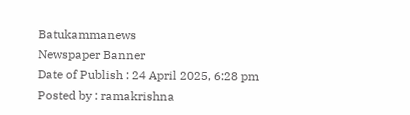Batukammanews
Newspaper Banner
Date of Publish : 24 April 2025, 6:28 pm Posted by : ramakrishna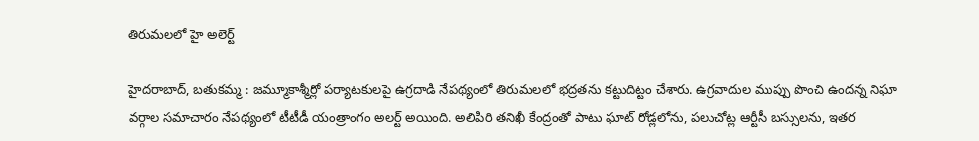తిరుమలలో హై అలెర్ట్

హైదరాబాద్, బతుకమ్మ : జమ్మూకాశ్మీర్లో పర్యాటకులపై ఉగ్రదాడి నేపథ్యంలో తిరుమలలో భద్రతను కట్టుదిట్టం చేశారు. ఉగ్రవాదుల ముప్పు పొంచి ఉందన్న నిఘా వర్గాల సమాచారం నేపథ్యంలో టీటీడీ యంత్రాంగం అలర్ట్ అయింది. అలిపిరి తనిఖీ కేంద్రంతో పాటు ఘాట్ రోడ్లలోను, పలుచోట్ల ఆర్టీసీ బస్సులను, ఇతర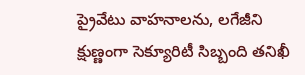ప్రైవేటు వాహనాలను, లగేజీని క్షుణ్ణంగా సెక్యూరిటీ సిబ్బంది తనిఖీ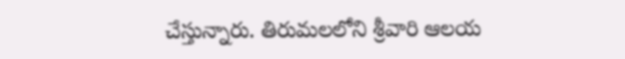చేస్తున్నారు. తిరుమలలోని శ్రీవారి ఆలయ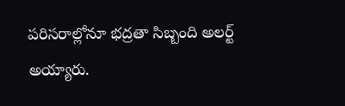పరిసరాల్లోనూ భద్రతా సిబ్బంది అలర్ట్ అయ్యారు.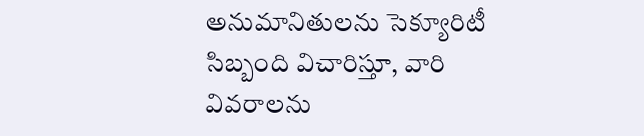అనుమానితులను సెక్యూరిటీ సిబ్బంది విచారిస్తూ, వారి వివరాలను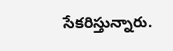సేకరిస్తున్నారు.